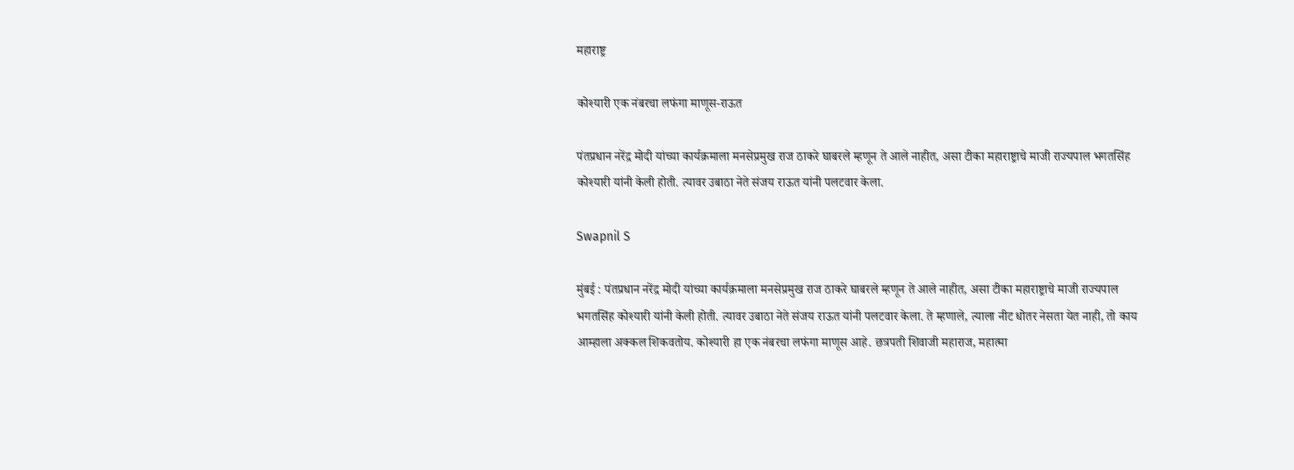महाराष्ट्र

कोश्यारी एक नंबरचा लफंगा माणूस-राऊत

पंतप्रधान नरेंद्र मोदी यांच्या कार्यक्रमाला मनसेप्रमुख राज ठाकरे घाबरले म्हणून ते आले नाहीत, असा टीका महाराष्ट्राचे माजी राज्यपाल भगतसिंह कोश्यारी यांनी केली होती. त्यावर उबाठा नेते संजय राऊत यांनी पलटवार केला.

Swapnil S

मुंबई : पंतप्रधान नरेंद्र मोदी यांच्या कार्यक्रमाला मनसेप्रमुख राज ठाकरे घाबरले म्हणून ते आले नाहीत, असा टीका महाराष्ट्राचे माजी राज्यपाल भगतसिंह कोश्यारी यांनी केली होती. त्यावर उबाठा नेते संजय राऊत यांनी पलटवार केला. ते म्हणाले, त्याला नीट धोतर नेसता येत नाही, तो काय आम्हाला अक्कल शिकवतोय. कोश्यारी हा एक नंबरचा लफंगा माणूस आहे. छत्रपती शिवाजी महाराज, महात्मा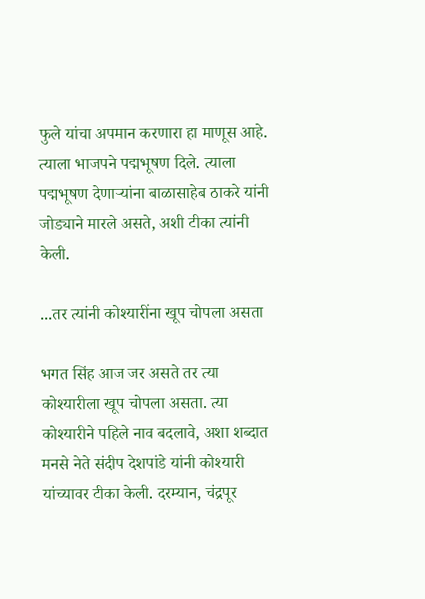फुले यांचा अपमान करणारा हा माणूस आहे. त्याला भाजपने पद्मभूषण दिले. त्याला पद्मभूषण देणाऱ्यांना बाळासाहेब ठाकरे यांनी जोड्याने मारले असते, अशी टीका त्यांनी केली.

...तर त्यांनी कोश्यारींना खूप चोपला असता

भगत सिंह आज जर असते तर त्या कोश्यारीला खूप चोपला असता. त्या कोश्यारीने पहिले नाव बदलावे, अशा शब्दात मनसे नेते संदीप देशपांडे यांनी कोश्यारी यांच्यावर टीका केली. दरम्यान, चंद्रपूर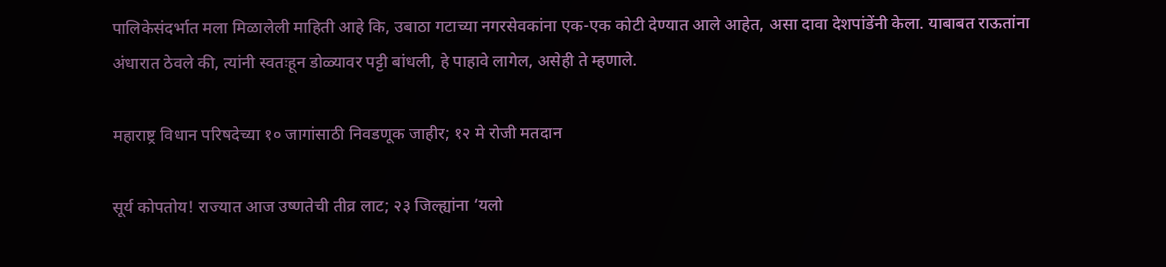पालिकेसंदर्भात मला मिळालेली माहिती आहे कि, उबाठा गटाच्या नगरसेवकांना एक-एक कोटी देण्यात आले आहेत, असा दावा देशपांडेंनी केला. याबाबत राऊतांना अंधारात ठेवले की, त्यांनी स्वतःहून डोळ्यावर पट्टी बांधली, हे पाहावे लागेल, असेही ते म्हणाले.

महाराष्ट्र विधान परिषदेच्या १० जागांसाठी निवडणूक जाहीर; १२ मे रोजी मतदान

सूर्य कोपतोय! राज्यात आज उष्णतेची तीव्र लाट; २३ जिल्ह्यांना ‘यलो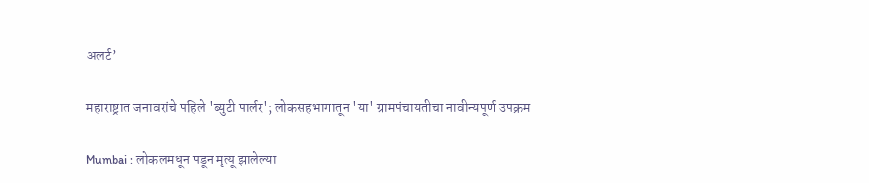अलर्ट’

महाराष्ट्रात जनावरांचे पहिले 'ब्युटी पार्लर'; लोकसहभागातून 'या' ग्रामपंचायतीचा नावीन्यपूर्ण उपक्रम

Mumbai : लोकलमधून पडून मृत्यू झालेल्या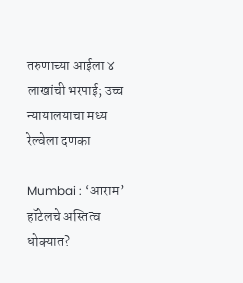तरुणाच्या आईला ४ लाखांची भरपाई; उच्च न्यायालयाचा मध्य रेल्वेला दणका

Mumbai : ‘आराम’ हॉटेलचे अस्तित्व धोक्यात?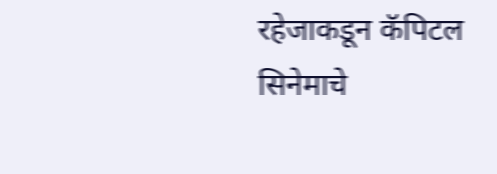रहेजाकडून कॅपिटल सिनेमाचे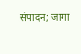संपादन; जागा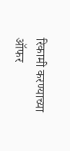रिकामी करण्याच्या ऑफर